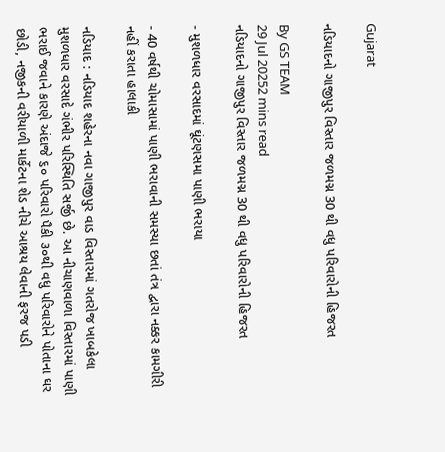Gujarat

નડિયાદનો ગાજીપુર વિસ્તાર જળમગ્ન 30 થી વધુ પરિવારોની હિજરત

By GS TEAM
29 Jul 20252 mins read
નડિયાદનો ગાજીપુર વિસ્તાર જળમગ્ન 30 થી વધુ પરિવારોની હિજરત

- મુશળધાર વરસાદમાં ઘૂંટણસમા પાણી ભરાયા

- 40 વર્ષથી ચોમાસામાં પાણી ભરાવાની સમસ્યા છતાં તંત્ર દ્વારા નક્કર કામગીરી નહીં કરાતા હાલાકી

નડિયાદ : નડિયાદ શહેરના નવા ગાજીપુર વાડ વિસ્તારમાં ગતરોજ ખાબકેલા મુશળધાર વરસાદે ગંભીર પરિસ્થિતિ સર્જી છે. આ નીચાણવાળા વિસ્તારમાં પાણી ભરાઈ જવાને કારણે અંદાજે ૬૦ પરિવારો પૈકી ૩૦થી વધુ પરિવારોને પોતાના ઘર છોડી, નજીકની વરીયાળી માર્કેટના શેડ નીચે આશ્રય લેવાની ફરજ પડી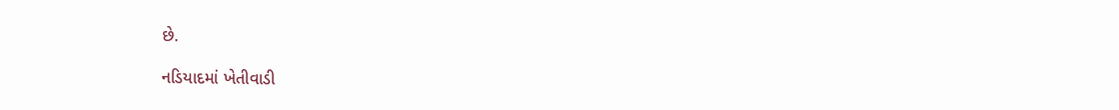છે.

નડિયાદમાં ખેતીવાડી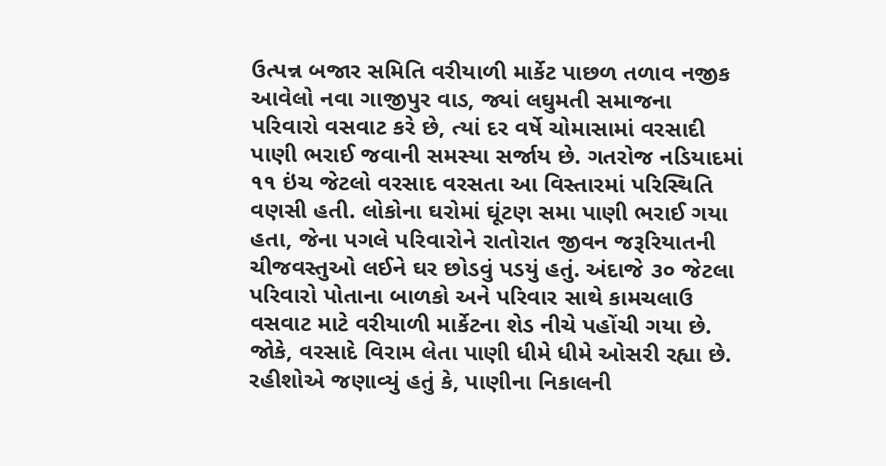ઉત્પન્ન બજાર સમિતિ વરીયાળી માર્કેટ પાછળ તળાવ નજીક આવેલો નવા ગાજીપુર વાડ, જ્યાં લઘુમતી સમાજના પરિવારો વસવાટ કરે છે, ત્યાં દર વર્ષે ચોમાસામાં વરસાદી પાણી ભરાઈ જવાની સમસ્યા સર્જાય છે. ગતરોજ નડિયાદમાં ૧૧ ઇંચ જેટલો વરસાદ વરસતા આ વિસ્તારમાં પરિસ્થિતિ વણસી હતી. લોકોના ઘરોમાં ઘૂંટણ સમા પાણી ભરાઈ ગયા હતા, જેના પગલે પરિવારોને રાતોરાત જીવન જરૂરિયાતની ચીજવસ્તુઓ લઈને ઘર છોડવું પડયું હતું. અંદાજે ૩૦ જેટલા પરિવારો પોતાના બાળકો અને પરિવાર સાથે કામચલાઉ વસવાટ માટે વરીયાળી માર્કેટના શેડ નીચે પહોંચી ગયા છે. જોકે, વરસાદે વિરામ લેતા પાણી ધીમે ધીમે ઓસરી રહ્યા છે. રહીશોએ જણાવ્યું હતું કે, પાણીના નિકાલની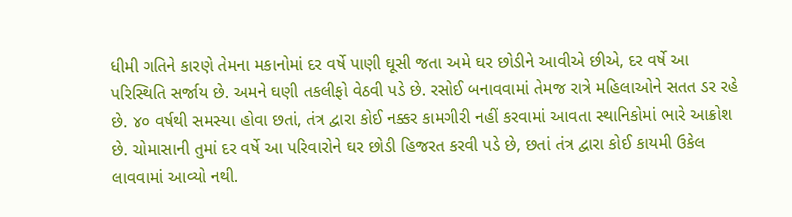ધીમી ગતિને કારણે તેમના મકાનોમાં દર વર્ષે પાણી ઘૂસી જતા અમે ઘર છોડીને આવીએ છીએ, દર વર્ષે આ પરિસ્થિતિ સર્જાય છે. અમને ઘણી તકલીફો વેઠવી પડે છે. રસોઈ બનાવવામાં તેમજ રાત્રે મહિલાઓને સતત ડર રહે છે. ૪૦ વર્ષથી સમસ્યા હોવા છતાં, તંત્ર દ્વારા કોઈ નક્કર કામગીરી નહીં કરવામાં આવતા સ્થાનિકોમાં ભારે આક્રોશ છે. ચોમાસાની તુમાં દર વર્ષે આ પરિવારોને ઘર છોડી હિજરત કરવી પડે છે, છતાં તંત્ર દ્વારા કોઈ કાયમી ઉકેલ લાવવામાં આવ્યો નથી.